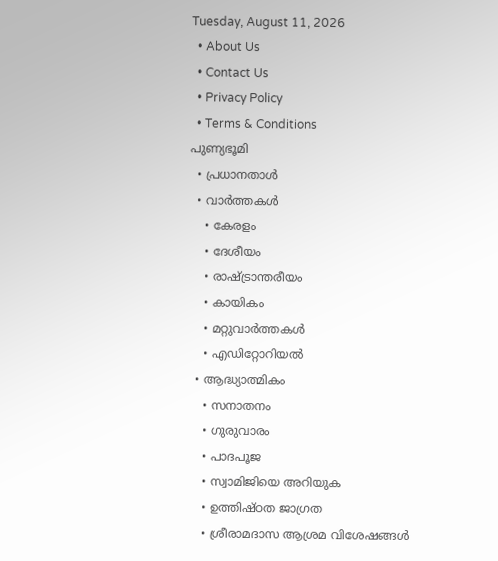Tuesday, August 11, 2026
  • About Us
  • Contact Us
  • Privacy Policy
  • Terms & Conditions
പുണ്യഭൂമി
  • പ്രധാനതാൾ
  • വാർത്തകൾ
    • കേരളം
    • ദേശീയം
    • രാഷ്ട്രാന്തരീയം
    • കായികം
    • മറ്റുവാര്‍ത്തകള്‍
    • എഡിറ്റോറിയല്‍
  • ആദ്ധ്യാത്മികം
    • സനാതനം
    • ഗുരുവാരം
    • പാദപൂജ
    • സ്വാമിജിയെ അറിയുക
    • ഉത്തിഷ്ഠത ജാഗ്രത
    • ശ്രീരാമദാസ ആശ്രമ വിശേഷങ്ങൾ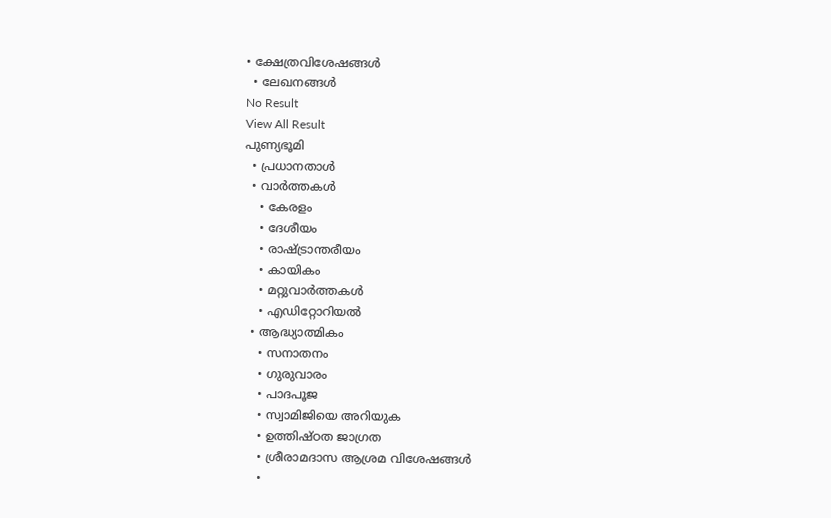• ക്ഷേത്രവിശേഷങ്ങള്‍
  • ലേഖനങ്ങള്‍
No Result
View All Result
പുണ്യഭൂമി
  • പ്രധാനതാൾ
  • വാർത്തകൾ
    • കേരളം
    • ദേശീയം
    • രാഷ്ട്രാന്തരീയം
    • കായികം
    • മറ്റുവാര്‍ത്തകള്‍
    • എഡിറ്റോറിയല്‍
  • ആദ്ധ്യാത്മികം
    • സനാതനം
    • ഗുരുവാരം
    • പാദപൂജ
    • സ്വാമിജിയെ അറിയുക
    • ഉത്തിഷ്ഠത ജാഗ്രത
    • ശ്രീരാമദാസ ആശ്രമ വിശേഷങ്ങൾ
    •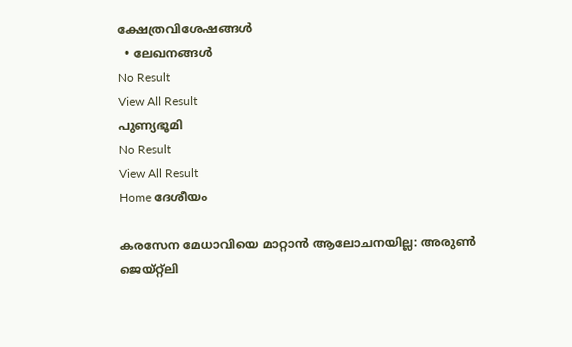ക്ഷേത്രവിശേഷങ്ങള്‍
  • ലേഖനങ്ങള്‍
No Result
View All Result
പുണ്യഭൂമി
No Result
View All Result
Home ദേശീയം

കരസേന മേധാവിയെ മാറ്റാന്‍ ആലോചനയില്ല: അരുണ്‍ ജെയ്റ്റ്‌ലി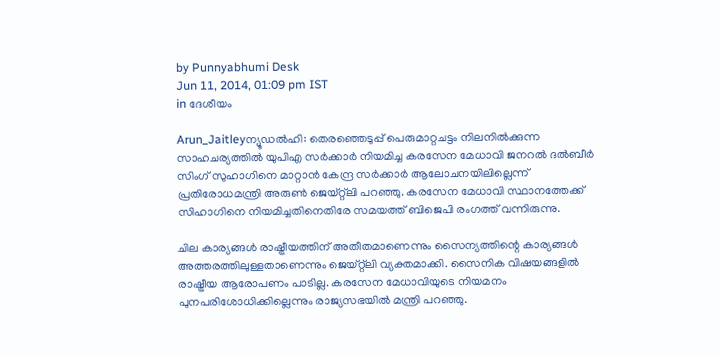by Punnyabhumi Desk
Jun 11, 2014, 01:09 pm IST
in ദേശീയം

Arun_Jaitleyന്യൂഡല്‍ഹി: തെരഞ്ഞെടുപ്പ് പെരുമാറ്റചട്ടം നിലനില്‍ക്കുന്ന സാഹചര്യത്തില്‍ യുപിഎ സര്‍ക്കാര്‍ നിയമിച്ച കരസേന മേധാവി ജനറല്‍ ദല്‍ബീര്‍ സിംഗ് സുഹാഗിനെ മാറ്റാന്‍ കേന്ദ്ര സര്‍ക്കാര്‍ ആലോചനയിലില്ലെന്ന് പ്രതിരോധമന്ത്രി അരുണ്‍ ജെയ്റ്റ്‌ലി പറഞ്ഞു. കരസേന മേധാവി സ്ഥാനത്തേക്ക് സിഹാഗിനെ നിയമിച്ചതിനെതിരേ സമയത്ത് ബിജെപി രംഗത്ത് വന്നിരുന്നു.

ചില കാര്യങ്ങള്‍ രാഷ്ട്രീയത്തിന് അതീതമാണെന്നും സൈന്യത്തിന്റെ കാര്യങ്ങള്‍ അത്തരത്തിലുള്ളതാണെന്നും ജെയ്റ്റ്‌ലി വ്യക്തമാക്കി. സൈനിക വിഷയങ്ങളില്‍ രാഷ്ട്രീയ ആരോപണം പാടില്ല. കരസേന മേധാവിയുടെ നിയമനം പുനപരിശോധിക്കില്ലെന്നും രാജ്യസഭയില്‍ മന്ത്രി പറഞ്ഞു.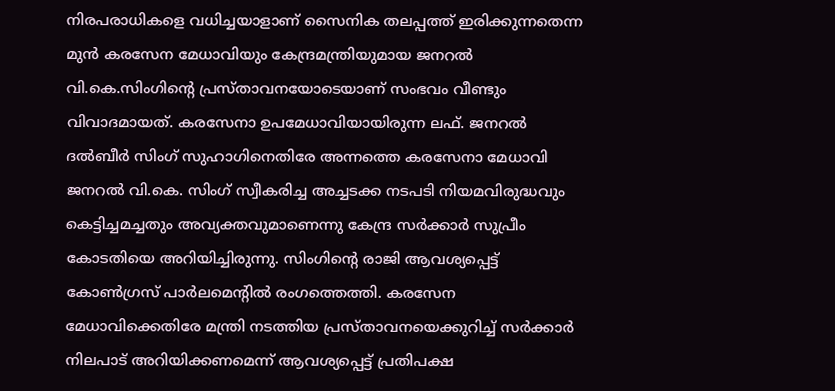നിരപരാധികളെ വധിച്ചയാളാണ് സൈനിക തലപ്പത്ത് ഇരിക്കുന്നതെന്ന മുന്‍ കരസേന മേധാവിയും കേന്ദ്രമന്ത്രിയുമായ ജനറല്‍ വി.കെ.സിംഗിന്റെ പ്രസ്താവനയോടെയാണ് സംഭവം വീണ്ടും വിവാദമായത്. കരസേനാ ഉപമേധാവിയായിരുന്ന ലഫ്. ജനറല്‍ ദല്‍ബീര്‍ സിംഗ് സുഹാഗിനെതിരേ അന്നത്തെ കരസേനാ മേധാവി ജനറല്‍ വി.കെ. സിംഗ് സ്വീകരിച്ച അച്ചടക്ക നടപടി നിയമവിരുദ്ധവും കെട്ടിച്ചമച്ചതും അവ്യക്തവുമാണെന്നു കേന്ദ്ര സര്‍ക്കാര്‍ സുപ്രീം കോടതിയെ അറിയിച്ചിരുന്നു. സിംഗിന്റെ രാജി ആവശ്യപ്പെട്ട് കോണ്‍ഗ്രസ് പാര്‍ലമെന്റില്‍ രംഗത്തെത്തി. കരസേന മേധാവിക്കെതിരേ മന്ത്രി നടത്തിയ പ്രസ്താവനയെക്കുറിച്ച് സര്‍ക്കാര്‍ നിലപാട് അറിയിക്കണമെന്ന് ആവശ്യപ്പെട്ട് പ്രതിപക്ഷ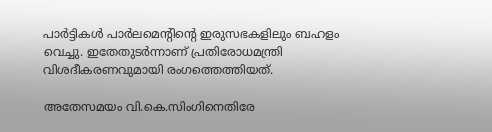പാര്‍ട്ടികള്‍ പാര്‍ലമെന്റിന്റെ ഇരുസഭകളിലും ബഹളം വെച്ചു. ഇതേതുടര്‍ന്നാണ് പ്രതിരോധമന്ത്രി വിശദീകരണവുമായി രംഗത്തെത്തിയത്.

അതേസമയം വി.കെ.സിംഗിനെതിരേ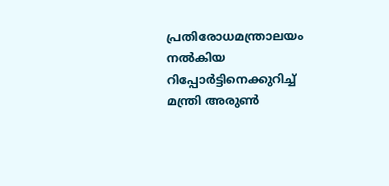പ്രതിരോധമന്ത്രാലയം നല്‍കിയ റിപ്പോര്‍ട്ടിനെക്കുറിച്ച് മന്ത്രി അരുണ്‍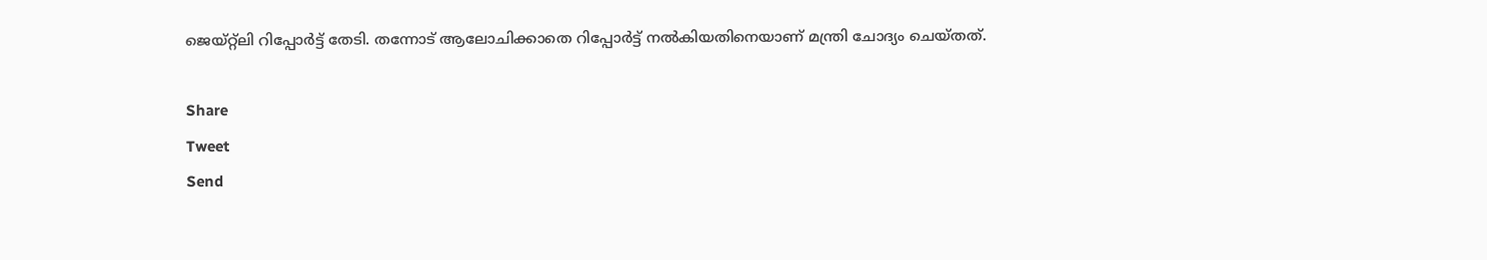ജെയ്റ്റ്‌ലി റിപ്പോര്‍ട്ട് തേടി. തന്നോട് ആലോചിക്കാതെ റിപ്പോര്‍ട്ട് നല്‍കിയതിനെയാണ് മന്ത്രി ചോദ്യം ചെയ്തത്.

Share
Tweet
Send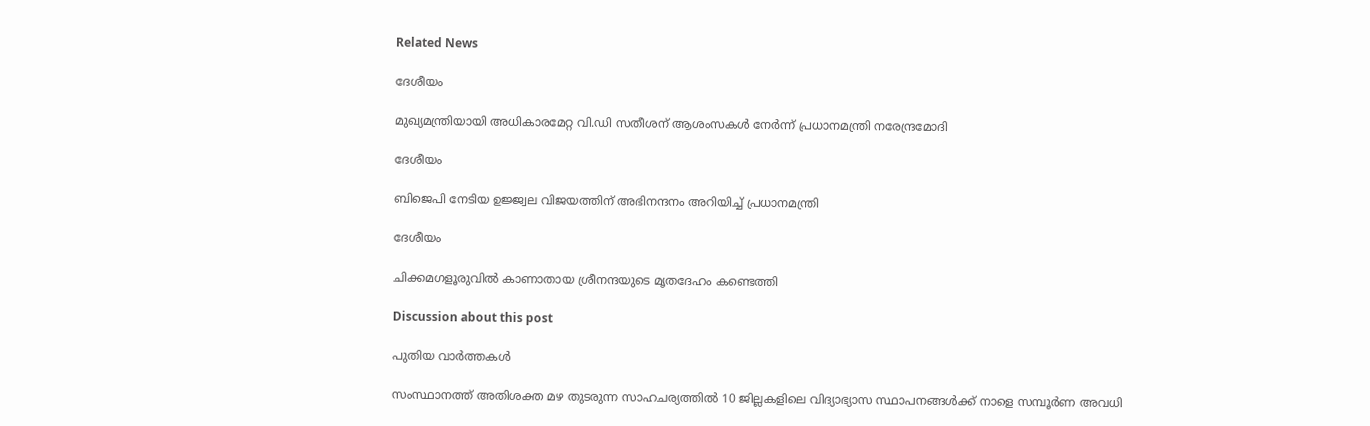Related News

ദേശീയം

മുഖ്യമന്ത്രിയായി അധികാരമേറ്റ വി.ഡി സതീശന് ആശംസകള്‍ നേര്‍ന്ന് പ്രധാനമന്ത്രി നരേന്ദ്രമോദി

ദേശീയം

ബിജെപി നേടിയ ഉജ്ജ്വല വിജയത്തിന് അഭിനന്ദനം അറിയിച്ച് പ്രധാനമന്ത്രി

ദേശീയം

ചിക്കമഗളൂരുവില്‍ കാണാതായ ശ്രീനന്ദയുടെ മൃതദേഹം കണ്ടെത്തി

Discussion about this post

പുതിയ വാർത്തകൾ

സംസ്ഥാനത്ത് അതിശക്ത മഴ തുടരുന്ന സാഹചര്യത്തിൽ 10 ജില്ലകളിലെ വിദ്യാഭ്യാസ സ്ഥാപനങ്ങൾക്ക് നാളെ സമ്പൂർണ അവധി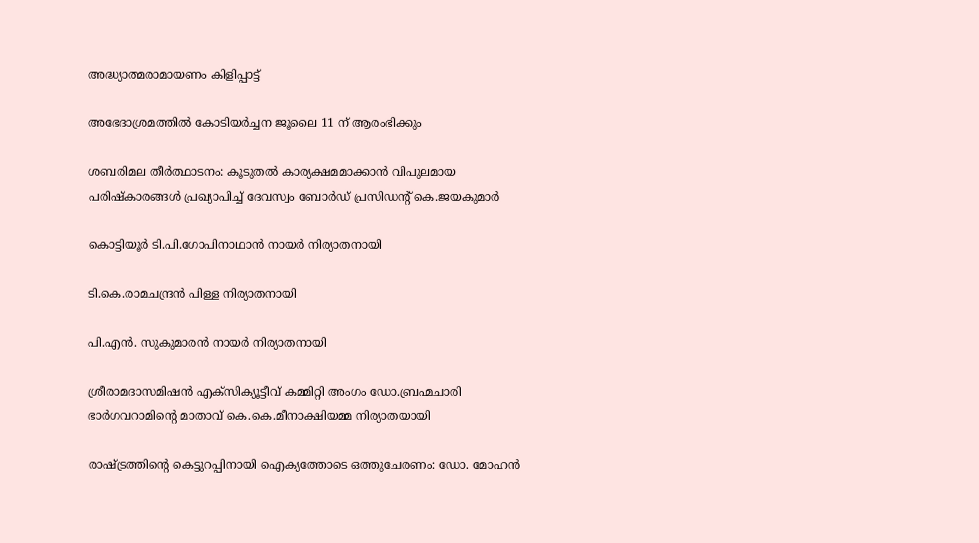അദ്ധ്യാത്മരാമായണം കിളിപ്പാട്ട്

അഭേദാശ്രമത്തില്‍ കോടിയര്‍ച്ചന ജൂലൈ 11 ന് ആരംഭിക്കും

ശബരിമല തീര്‍ത്ഥാടനം: കൂടുതല്‍ കാര്യക്ഷമമാക്കാന്‍ വിപുലമായ പരിഷ്‌കാരങ്ങള്‍ പ്രഖ്യാപിച്ച് ദേവസ്വം ബോര്‍ഡ് പ്രസിഡന്റ് കെ.ജയകുമാര്‍

കൊട്ടിയൂര്‍ ടി.പി.ഗോപിനാഥാന്‍ നായര്‍ നിര്യാതനായി

ടി.കെ.രാമചന്ദ്രന്‍ പിള്ള നിര്യാതനായി

പി.എന്‍. സുകുമാരന്‍ നായര്‍ നിര്യാതനായി

ശ്രീരാമദാസമിഷന്‍ എക്‌സിക്യൂട്ടീവ് കമ്മിറ്റി അംഗം ഡോ.ബ്രഹ്മചാരി ഭാര്‍ഗവറാമിന്റെ മാതാവ് കെ.കെ.മീനാക്ഷിയമ്മ നിര്യാതയായി

രാഷ്ട്രത്തിന്റെ കെട്ടുറപ്പിനായി ഐക്യത്തോടെ ഒത്തുചേരണം: ഡോ. മോഹന്‍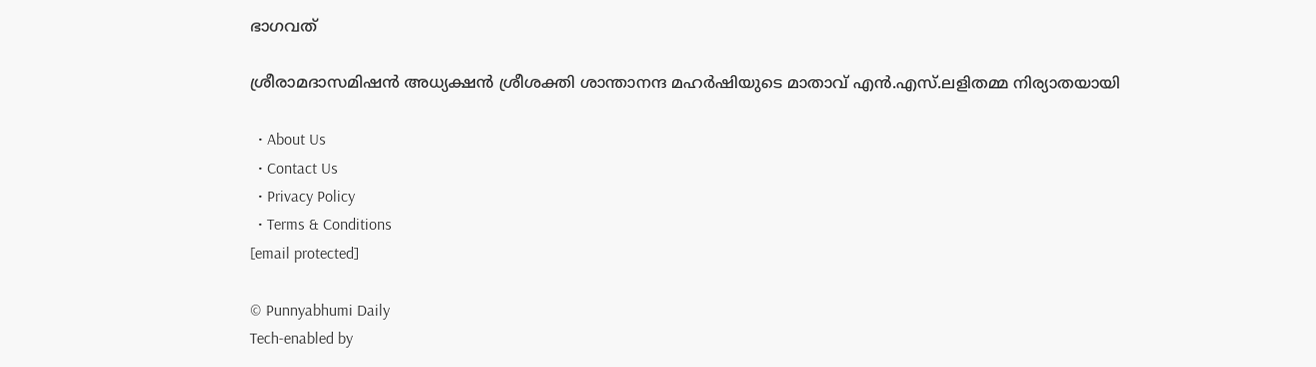ഭാഗവത്

ശ്രീരാമദാസമിഷന്‍ അധ്യക്ഷന്‍ ശ്രീശക്തി ശാന്താനന്ദ മഹര്‍ഷിയുടെ മാതാവ് എന്‍.എസ്.ലളിതമ്മ നിര്യാതയായി

  • About Us
  • Contact Us
  • Privacy Policy
  • Terms & Conditions
[email protected]

© Punnyabhumi Daily
Tech-enabled by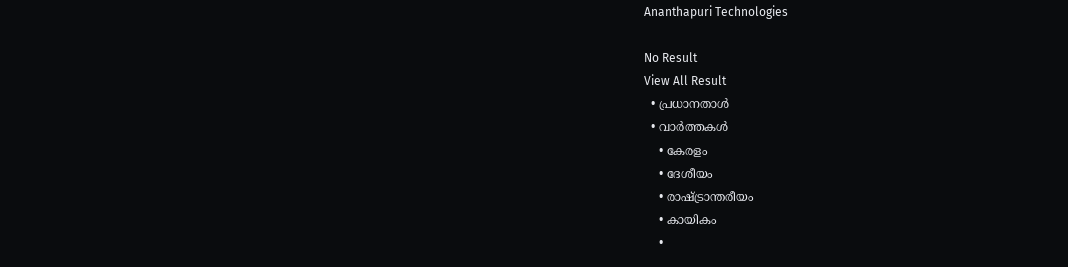Ananthapuri Technologies

No Result
View All Result
  • പ്രധാനതാൾ
  • വാർത്തകൾ
    • കേരളം
    • ദേശീയം
    • രാഷ്ട്രാന്തരീയം
    • കായികം
    •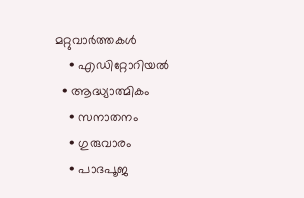മറ്റുവാര്‍ത്തകള്‍
    • എഡിറ്റോറിയല്‍
  • ആദ്ധ്യാത്മികം
    • സനാതനം
    • ഗുരുവാരം
    • പാദപൂജ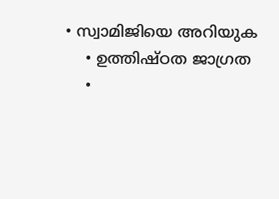• സ്വാമിജിയെ അറിയുക
    • ഉത്തിഷ്ഠത ജാഗ്രത
    •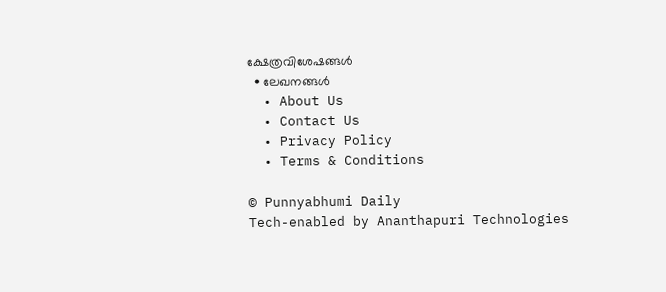ക്ഷേത്രവിശേഷങ്ങള്‍
  • ലേഖനങ്ങള്‍
  • About Us
  • Contact Us
  • Privacy Policy
  • Terms & Conditions

© Punnyabhumi Daily
Tech-enabled by Ananthapuri Technologies